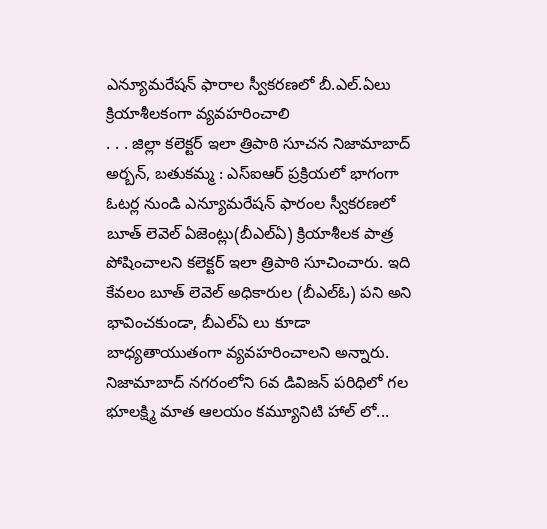ఎన్యూమరేషన్ ఫారాల స్వీకరణలో బీ.ఎల్.ఏలు క్రియాశీలకంగా వ్యవహరించాలి
. . . జిల్లా కలెక్టర్ ఇలా త్రిపాఠి సూచన నిజామాబాద్ అర్బన్, బతుకమ్మ : ఎస్ఐఆర్ ప్రక్రియలో భాగంగా ఓటర్ల నుండి ఎన్యూమరేషన్ ఫారంల స్వీకరణలో బూత్ లెవెల్ ఏజెంట్లు(బీఎల్ఏ) క్రియాశీలక పాత్ర పోషించాలని కలెక్టర్ ఇలా త్రిపాఠి సూచించారు. ఇది కేవలం బూత్ లెవెల్ అధికారుల (బీఎల్ఓ) పని అని భావించకుండా, బీఎల్ఏ లు కూడా బాధ్యతాయుతంగా వ్యవహరించాలని అన్నారు. నిజామాబాద్ నగరంలోని 6వ డివిజన్ పరిధిలో గల భూలక్ష్మి మాత ఆలయం కమ్యూనిటి హాల్ లో...